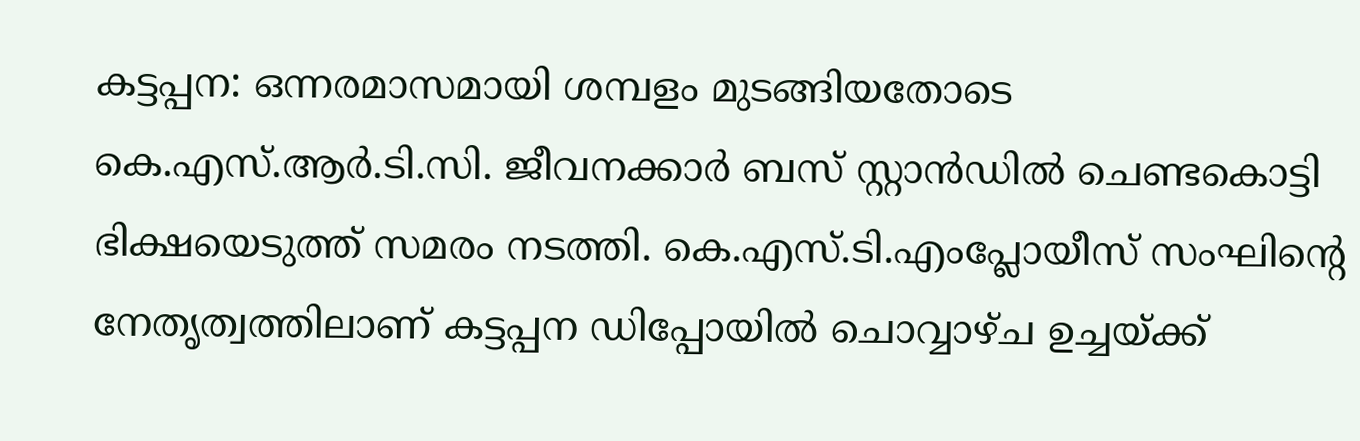കട്ടപ്പന: ഒന്നരമാസമായി ശമ്പളം മുടങ്ങിയതോടെ കെ.എസ്.ആർ.ടി.സി. ജീവനക്കാർ ബസ് സ്റ്റാൻഡിൽ ചെണ്ടകൊട്ടി ഭിക്ഷയെടുത്ത് സമരം നടത്തി. കെ.എസ്.ടി.എംപ്ലോയീസ് സംഘിന്റെ നേതൃത്വത്തിലാണ് കട്ടപ്പന ഡിപ്പോയിൽ ചൊവ്വാഴ്ച ഉച്ചയ്ക്ക്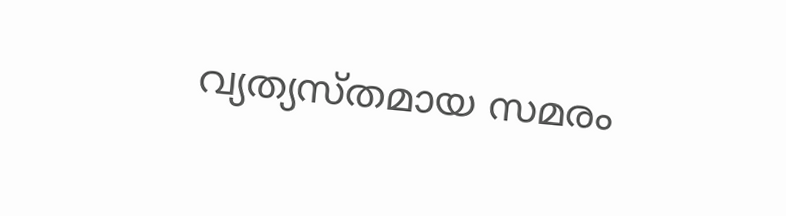വ്യത്യസ്തമായ സമരം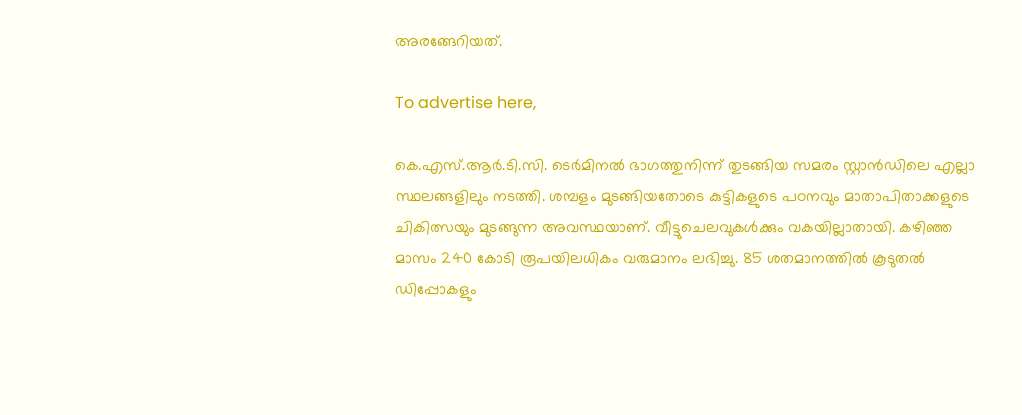അരങ്ങേറിയത്.

To advertise here,

കെ.എസ്.ആർ.ടി.സി. ടെർമിനൽ ഭാഗത്തുനിന്ന് തുടങ്ങിയ സമരം സ്റ്റാൻഡിലെ എല്ലാ സ്ഥലങ്ങളിലും നടത്തി. ശമ്പളം മുടങ്ങിയതോടെ കുട്ടികളുടെ പഠനവും മാതാപിതാക്കളുടെ ചികിത്സയും മുടങ്ങുന്ന അവസ്ഥയാണ്. വീട്ടുചെലവുകൾക്കും വകയില്ലാതായി. കഴിഞ്ഞ മാസം 240 കോടി രൂപയിലധികം വരുമാനം ലഭിച്ചു. 85 ശതമാനത്തിൽ കൂടുതൽ ഡിപ്പോകളും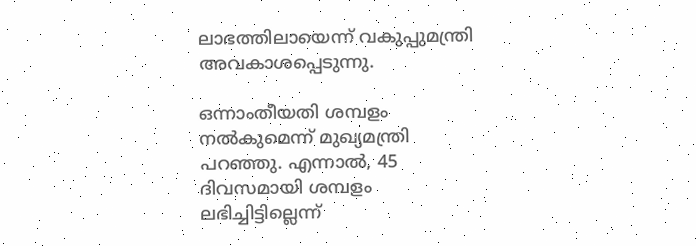ലാഭത്തിലായെന്ന് വകുപ്പുമന്ത്രി അവകാശപ്പെടുന്നു.

ഒന്നാംതീയതി ശമ്പളം നൽകുമെന്ന് മുഖ്യമന്ത്രി പറഞ്ഞു. എന്നാൽ, 45 ദിവസമായി ശമ്പളം ലഭിച്ചിട്ടില്ലെന്ന്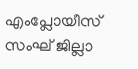എംപ്ലോയീസ് സംഘ് ജില്ലാ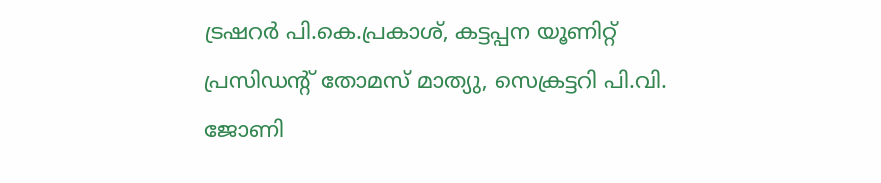ട്രഷറർ പി.കെ.പ്രകാശ്, കട്ടപ്പന യൂണിറ്റ് പ്രസിഡന്റ് തോമസ് മാത്യു, സെക്രട്ടറി പി.വി. ജോണി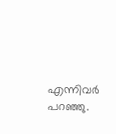എന്നിവർ പറഞ്ഞു.